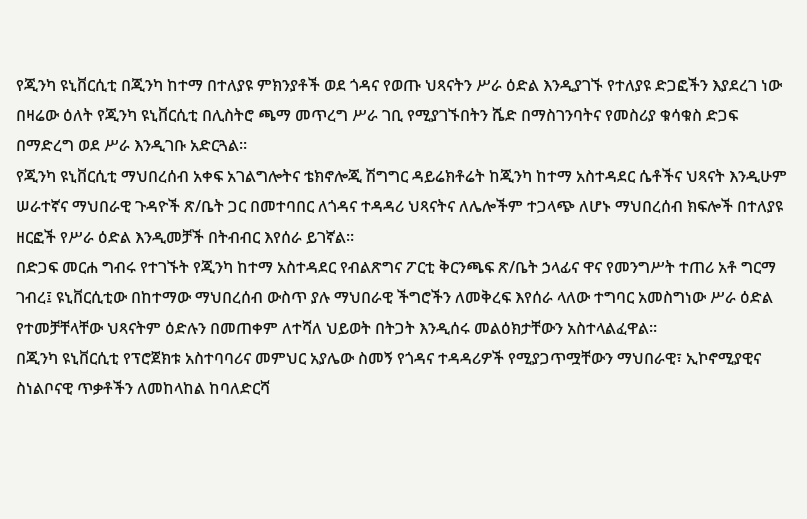የጂንካ ዩኒቨርሲቲ በጂንካ ከተማ በተለያዩ ምክንያቶች ወደ ጎዳና የወጡ ህጻናትን ሥራ ዕድል እንዲያገኙ የተለያዩ ድጋፎችን እያደረገ ነው
በዛሬው ዕለት የጂንካ ዩኒቨርሲቲ በሊስትሮ ጫማ መጥረግ ሥራ ገቢ የሚያገኙበትን ሼድ በማስገንባትና የመስሪያ ቁሳቁስ ድጋፍ በማድረግ ወደ ሥራ እንዲገቡ አድርጓል።
የጂንካ ዩኒቨርሲቲ ማህበረሰብ አቀፍ አገልግሎትና ቴክኖሎጂ ሽግግር ዳይሬክቶሬት ከጂንካ ከተማ አስተዳደር ሴቶችና ህጻናት እንዲሁም ሠራተኛና ማህበራዊ ጉዳዮች ጽ/ቤት ጋር በመተባበር ለጎዳና ተዳዳሪ ህጻናትና ለሌሎችም ተጋላጭ ለሆኑ ማህበረሰብ ክፍሎች በተለያዩ ዘርፎች የሥራ ዕድል እንዲመቻች በትብብር እየሰራ ይገኛል።
በድጋፍ መርሐ ግብሩ የተገኙት የጂንካ ከተማ አስተዳደር የብልጽግና ፖርቲ ቅርንጫፍ ጽ/ቤት ኃላፊና ዋና የመንግሥት ተጠሪ አቶ ግርማ ገብረ፤ ዩኒቨርሲቲው በከተማው ማህበረሰብ ውስጥ ያሉ ማህበራዊ ችግሮችን ለመቅረፍ እየሰራ ላለው ተግባር አመስግነው ሥራ ዕድል የተመቻቸላቸው ህጻናትም ዕድሉን በመጠቀም ለተሻለ ህይወት በትጋት እንዲሰሩ መልዕክታቸውን አስተላልፈዋል።
በጂንካ ዩኒቨርሲቲ የፕሮጀክቱ አስተባባሪና መምህር አያሌው ስመኝ የጎዳና ተዳዳሪዎች የሚያጋጥሟቸውን ማህበራዊ፣ ኢኮኖሚያዊና ስነልቦናዊ ጥቃቶችን ለመከላከል ከባለድርሻ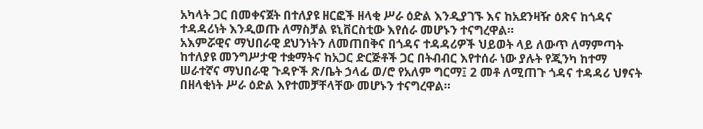አካላት ጋር በመቀናጀት በተለያዩ ዘርፎች ዘላቂ ሥራ ዕድል እንዲያገኙ እና ከአደንዛዥ ዕጽና ከጎዳና ተዳዳሪነት እንዲወጡ ለማስቻል ዩኒቨርስቲው እየሰራ መሆኑን ተናግረዋል።
አእምሯዊና ማህበራዊ ደህንነትን ለመጠበቅና በጎዳና ተዳዳሪዎች ህይወት ላይ ለውጥ ለማምጣት ከተለያዩ መንግሥታዊ ተቋማትና ከአጋር ድርጅቶች ጋር በትብብር እየተሰራ ነው ያሉት የጂንካ ከተማ ሠራተኛና ማህበራዊ ጉዳዮች ጽ/ቤት ኃላፊ ወ/ሮ የአለም ግርማ፤ 2 መቶ ለሚጠጉ ጎዳና ተዳዳሪ ህፃናት በዘላቂነት ሥራ ዕድል እየተመቻቸላቸው መሆኑን ተናግረዋል።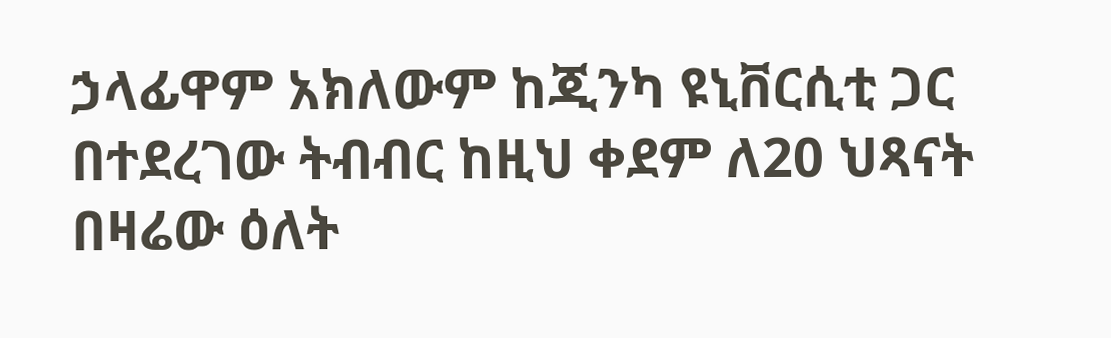ኃላፊዋም አክለውም ከጂንካ ዩኒቨርሲቲ ጋር በተደረገው ትብብር ከዚህ ቀደም ለ20 ህጻናት በዛሬው ዕለት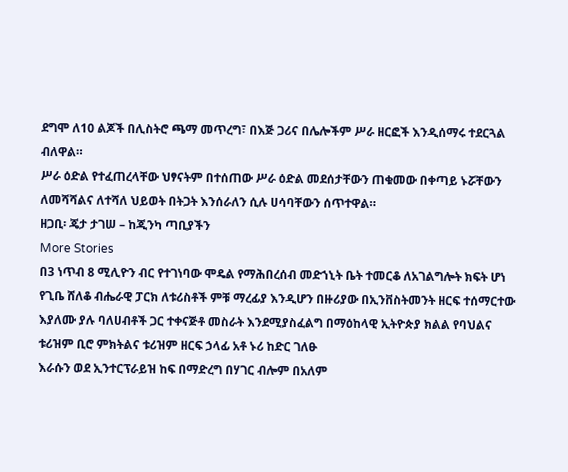ደግሞ ለ10 ልጆች በሊስትሮ ጫማ መጥረግ፣ በእጅ ጋሪና በሌሎችም ሥራ ዘርፎች እንዲሰማሩ ተደርጓል ብለዋል።
ሥራ ዕድል የተፈጠረላቸው ህፃናትም በተሰጠው ሥራ ዕድል መደሰታቸውን ጠቁመው በቀጣይ ኑሯቸውን ለመሻሻልና ለተሻለ ህይወት በትጋት እንሰራለን ሲሉ ሀሳባቸውን ሰጥተዋል።
ዘጋቢ፡ ጄታ ታገሠ – ከጂንካ ጣቢያችን
More Stories
በ3 ነጥብ 8 ሚሊዮን ብር የተገነባው ሞዴል የማሕበረሰብ መድኀኒት ቤት ተመርቆ ለአገልግሎት ክፍት ሆነ
የጊቤ ሸለቆ ብሔራዊ ፓርክ ለቱሪስቶች ምቹ ማረፊያ እንዲሆን በዙሪያው በኢንቨስትመንት ዘርፍ ተሰማርተው እያለሙ ያሉ ባለሀብቶች ጋር ተቀናጅቶ መስራት እንደሚያስፈልግ በማዕከላዊ ኢትዮጵያ ክልል የባህልና ቱሪዝም ቢሮ ምክትልና ቱሪዝም ዘርፍ ኃላፊ አቶ ኑሪ ከድር ገለፁ
እራሱን ወደ ኢንተርፕራይዝ ከፍ በማድረግ በሃገር ብሎም በአለም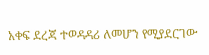አቀፍ ደረጃ ተወዳዳሪ ለመሆን የሚያደርገው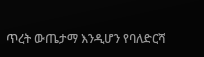ጥረት ውጤታማ እንዲሆን የባለድርሻ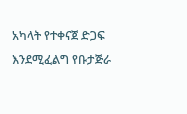አካላት የተቀናጀ ድጋፍ እንደሚፈልግ የቡታጅራ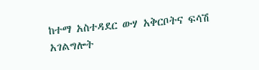ከተማ አስተዳደር ውሃ አቅርቦትና ፍሳሽ አገልግሎት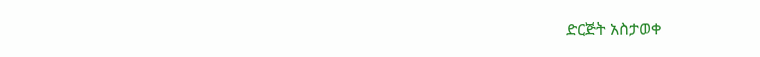ድርጅት አስታወቀ